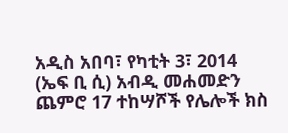አዲስ አበባ፣ የካቲት 3፣ 2014 (ኤፍ ቢ ሲ) አብዲ መሐመድን ጨምሮ 17 ተከሣሾች የሌሎች ክስ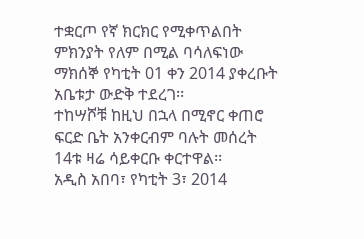ተቋርጦ የኛ ክርክር የሚቀጥልበት ምክንያት የለም በሚል ባሳለፍነው ማክሰኞ የካቲት 01 ቀን 2014 ያቀረቡት አቤቱታ ውድቅ ተደረገ፡፡
ተከሣሾቹ ከዚህ በኋላ በሚኖር ቀጠሮ ፍርድ ቤት አንቀርብም ባሉት መሰረት 14ቱ ዛሬ ሳይቀርቡ ቀርተዋል፡፡
አዲስ አበባ፣ የካቲት 3፣ 2014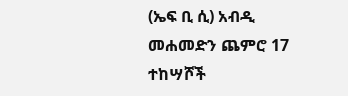(ኤፍ ቢ ሲ) አብዲ መሐመድን ጨምሮ 17 ተከሣሾች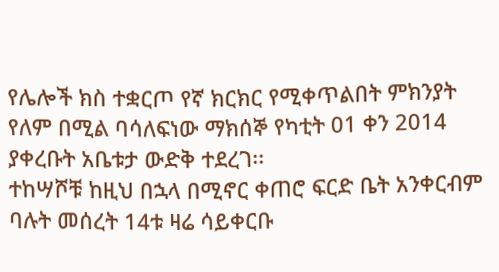የሌሎች ክስ ተቋርጦ የኛ ክርክር የሚቀጥልበት ምክንያት የለም በሚል ባሳለፍነው ማክሰኞ የካቲት 01 ቀን 2014 ያቀረቡት አቤቱታ ውድቅ ተደረገ፡፡
ተከሣሾቹ ከዚህ በኋላ በሚኖር ቀጠሮ ፍርድ ቤት አንቀርብም ባሉት መሰረት 14ቱ ዛሬ ሳይቀርቡ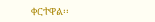ቀርተዋል፡፡